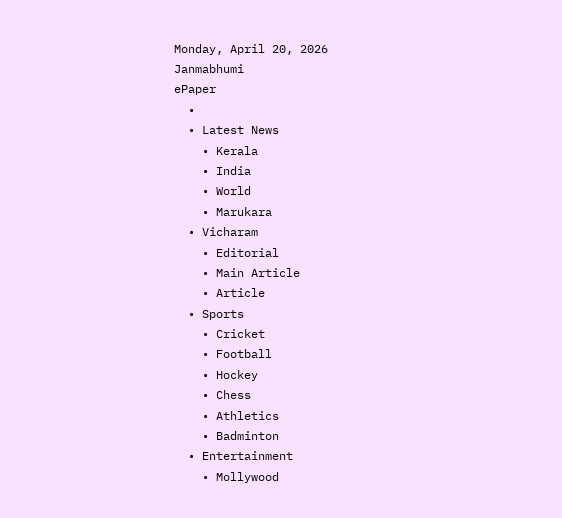Monday, April 20, 2026
Janmabhumi
ePaper
  •
  • Latest News
    • Kerala
    • India
    • World
    • Marukara
  • Vicharam
    • Editorial
    • Main Article
    • Article
  • Sports
    • Cricket
    • Football
    • Hockey
    • Chess
    • Athletics
    • Badminton
  • Entertainment
    • Mollywood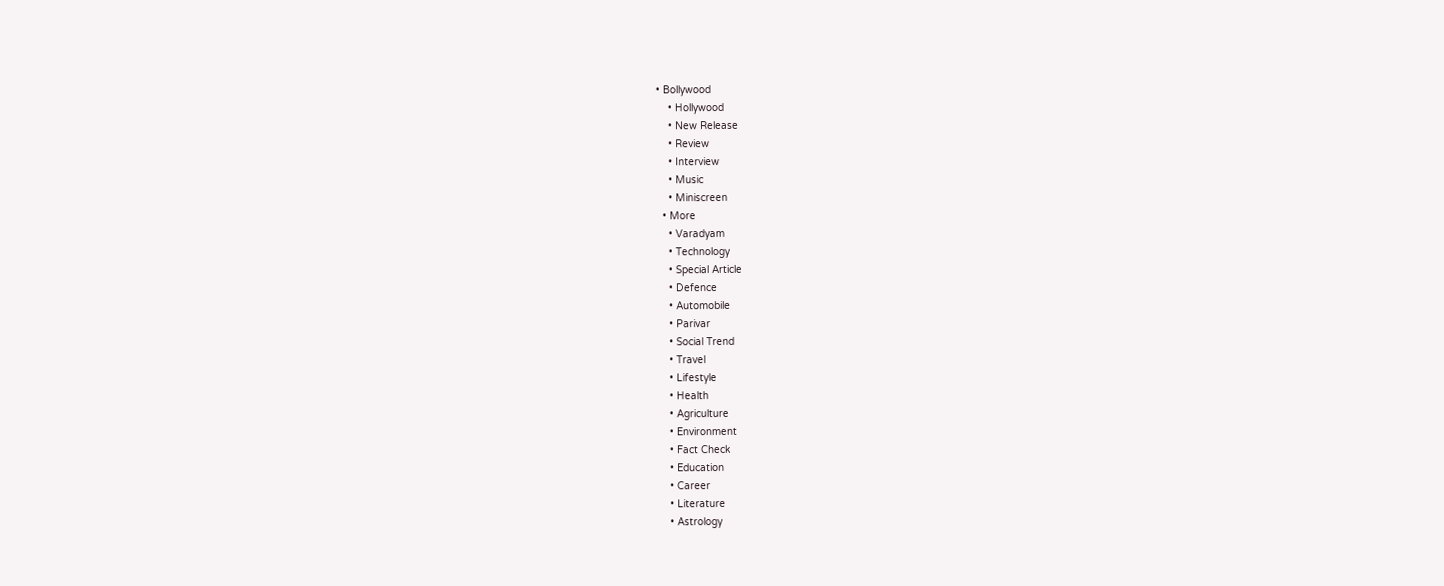• Bollywood
    • Hollywood
    • New Release
    • Review
    • Interview
    • Music
    • Miniscreen
  • More
    • Varadyam
    • Technology
    • Special Article
    • Defence
    • Automobile
    • Parivar
    • Social Trend
    • Travel
    • Lifestyle
    • Health
    • Agriculture
    • Environment
    • Fact Check
    • Education
    • Career
    • Literature
    • Astrology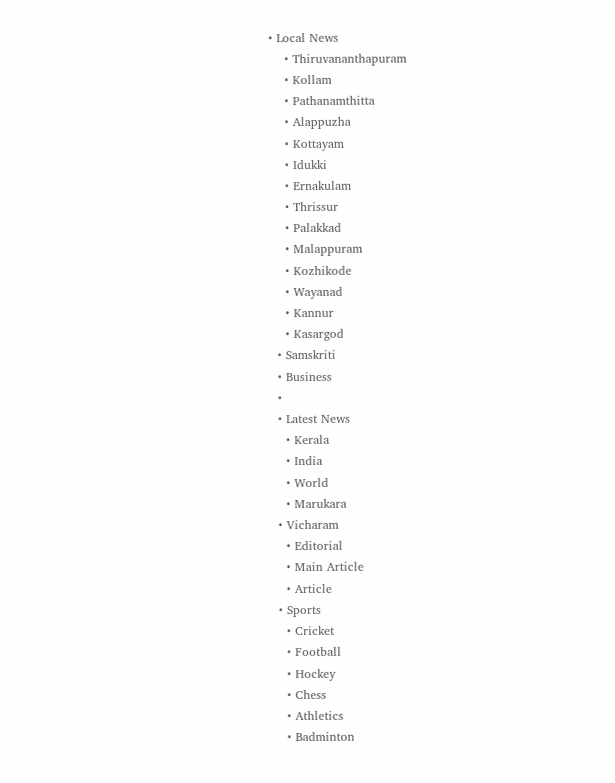• Local News
    • Thiruvananthapuram
    • Kollam
    • Pathanamthitta
    • Alappuzha
    • Kottayam
    • Idukki
    • Ernakulam
    • Thrissur
    • Palakkad
    • Malappuram
    • Kozhikode
    • Wayanad
    • Kannur
    • Kasargod
  • Samskriti
  • Business
  •
  • Latest News
    • Kerala
    • India
    • World
    • Marukara
  • Vicharam
    • Editorial
    • Main Article
    • Article
  • Sports
    • Cricket
    • Football
    • Hockey
    • Chess
    • Athletics
    • Badminton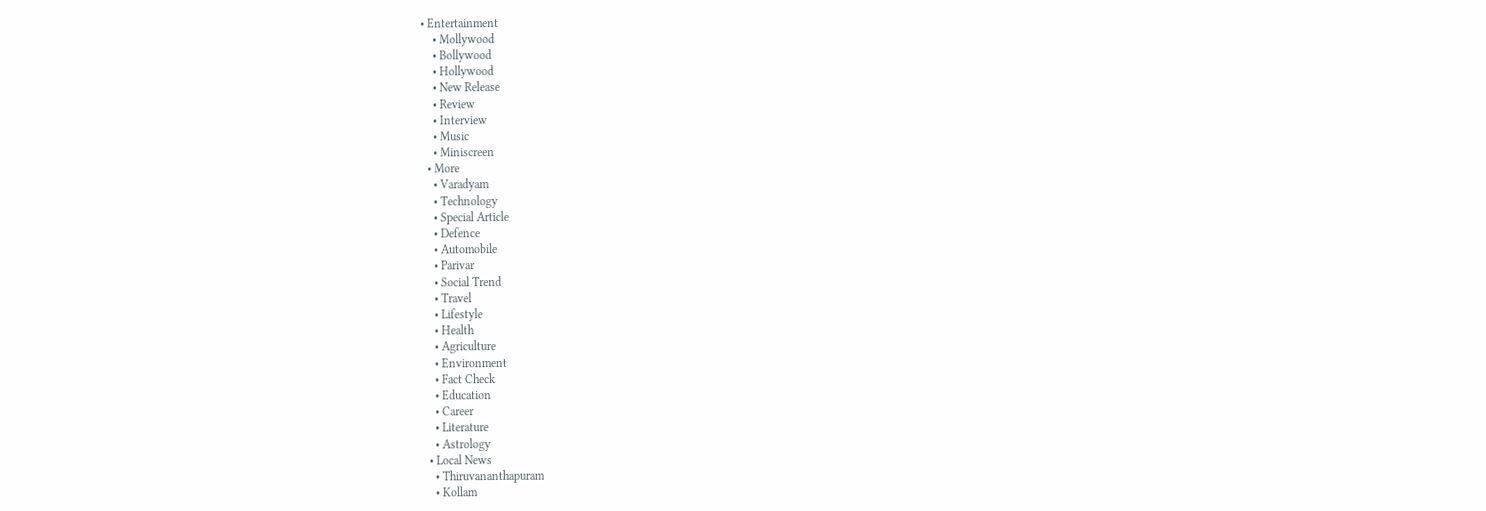• Entertainment
    • Mollywood
    • Bollywood
    • Hollywood
    • New Release
    • Review
    • Interview
    • Music
    • Miniscreen
  • More
    • Varadyam
    • Technology
    • Special Article
    • Defence
    • Automobile
    • Parivar
    • Social Trend
    • Travel
    • Lifestyle
    • Health
    • Agriculture
    • Environment
    • Fact Check
    • Education
    • Career
    • Literature
    • Astrology
  • Local News
    • Thiruvananthapuram
    • Kollam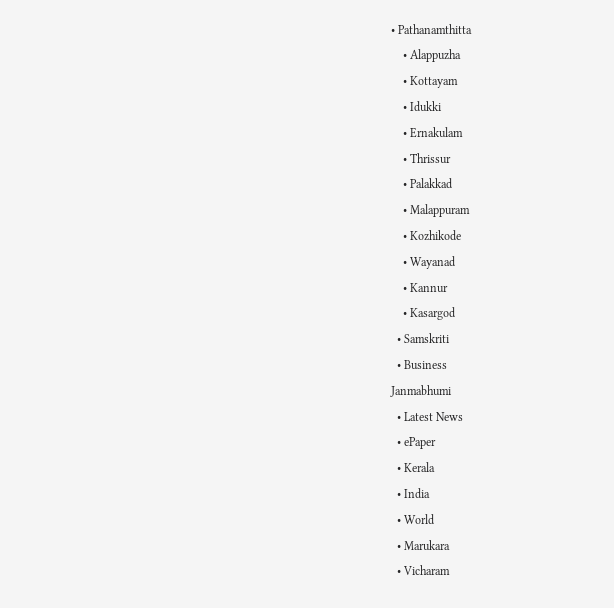• Pathanamthitta
    • Alappuzha
    • Kottayam
    • Idukki
    • Ernakulam
    • Thrissur
    • Palakkad
    • Malappuram
    • Kozhikode
    • Wayanad
    • Kannur
    • Kasargod
  • Samskriti
  • Business
Janmabhumi
  • Latest News
  • ePaper
  • Kerala
  • India
  • World
  • Marukara
  • Vicharam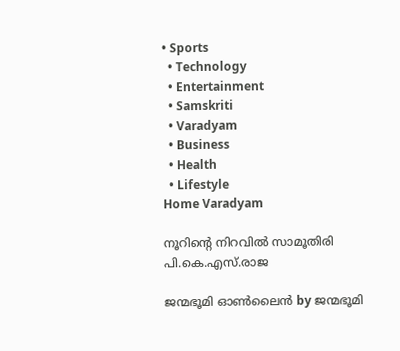• Sports
  • Technology
  • Entertainment
  • Samskriti
  • Varadyam
  • Business
  • Health
  • Lifestyle
Home Varadyam

നൂറിന്റെ നിറവില്‍ സാമൂതിരി പി.കെ.എസ്‌.രാജ

ജന്മഭൂമി ഓണ്‍ലൈന്‍ by ജന്മഭൂമി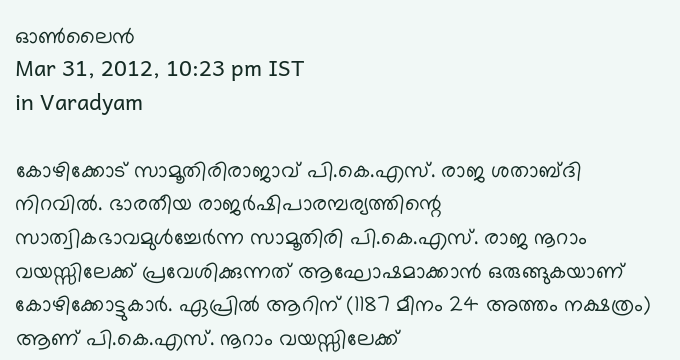ഓണ്‍ലൈന്‍
Mar 31, 2012, 10:23 pm IST
in Varadyam

കോഴിക്കോട്‌ സാമൂതിരിരാജാവ്‌ പി.കെ.എസ്‌. രാജ ശതാബ്ദി നിറവില്‍. ഭാരതീയ രാജര്‍ഷിപാരമ്പര്യത്തിന്റെ സാത്വികഭാവമുള്‍ച്ചേര്‍ന്ന സാമൂതിരി പി.കെ.എസ്‌. രാജ നൂറാം വയസ്സിലേക്ക്‌ പ്രവേശിക്കുന്നത്‌ ആഘോഷമാക്കാന്‍ ഒരുങ്ങുകയാണ്‌ കോഴിക്കോട്ടുകാര്‍. ഏപ്രില്‍ ആറിന്‌ (1187 മീനം 24 അത്തം നക്ഷത്രം) ആണ്‌ പി.കെ.എസ്‌. നൂറാം വയസ്സിലേക്ക്‌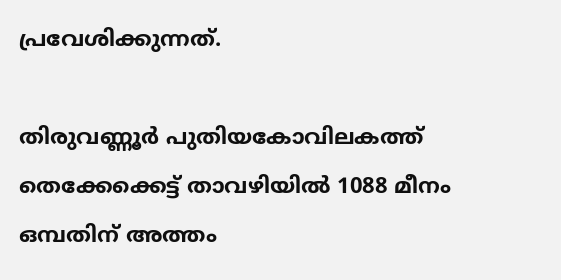പ്രവേശിക്കുന്നത്‌.

തിരുവണ്ണൂര്‍ പുതിയകോവിലകത്ത്‌ തെക്കേക്കെട്ട്‌ താവഴിയില്‍ 1088 മീനം ഒമ്പതിന്‌ അത്തം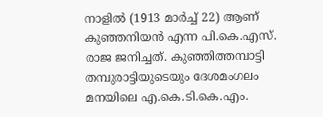നാളില്‍ (1913 മാര്‍ച്ച്‌ 22) ആണ്‌ കുഞ്ഞനിയന്‍ എന്ന പി.കെ.എസ്‌. രാജ ജനിച്ചത്‌. കുഞ്ഞിത്തമ്പാട്ടി തമ്പുരാട്ടിയുടെയും ദേശമംഗലം മനയിലെ എ.കെ.ടി.കെ.എം.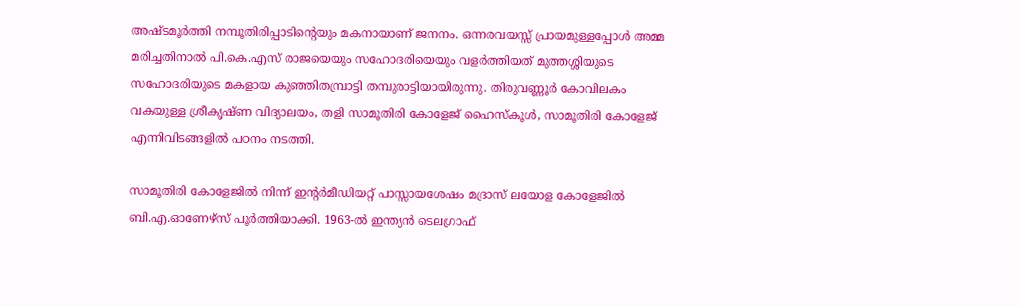അഷ്ടമൂര്‍ത്തി നമ്പൂതിരിപ്പാടിന്റെയും മകനായാണ്‌ ജനനം. ഒന്നരവയസ്സ്‌ പ്രായമുള്ളപ്പോള്‍ അമ്മ മരിച്ചതിനാല്‍ പി.കെ.എസ്‌ രാജയെയും സഹോദരിയെയും വളര്‍ത്തിയത്‌ മുത്തശ്ശിയുടെ സഹോദരിയുടെ മകളായ കുഞ്ഞിതമ്പ്രാട്ടി തമ്പുരാട്ടിയായിരുന്നു. തിരുവണ്ണൂര്‍ കോവിലകം വകയുള്ള ശ്രീകൃഷ്ണ വിദ്യാലയം, തളി സാമൂതിരി കോളേജ്‌ ഹൈസ്കൂള്‍, സാമൂതിരി കോളേജ്‌ എന്നിവിടങ്ങളില്‍ പഠനം നടത്തി.

സാമൂതിരി കോളേജില്‍ നിന്ന്‌ ഇന്റര്‍മീഡിയറ്റ്‌ പാസ്സായശേഷം മദ്രാസ്‌ ലയോള കോളേജില്‍ ബി.എ.ഓണേഴ്സ്‌ പൂര്‍ത്തിയാക്കി. 1963-ല്‍ ഇന്ത്യന്‍ ടെലഗ്രാഫ്‌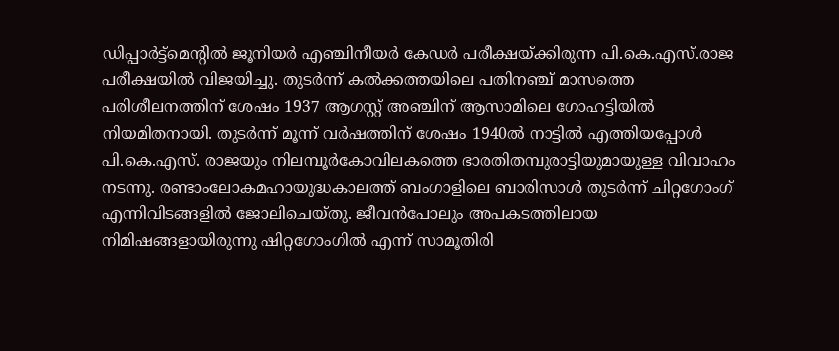ഡിപ്പാര്‍ട്ട്മെന്റില്‍ ജൂനിയര്‍ എഞ്ചിനീയര്‍ കേഡര്‍ പരീക്ഷയ്‌ക്കിരുന്ന പി.കെ.എസ്‌.രാജ പരീക്ഷയില്‍ വിജയിച്ചു. തുടര്‍ന്ന്‌ കല്‍ക്കത്തയിലെ പതിനഞ്ച്‌ മാസത്തെ പരിശീലനത്തിന്‌ ശേഷം 1937 ആഗസ്റ്റ്‌ അഞ്ചിന്‌ ആസാമിലെ ഗോഹട്ടിയില്‍ നിയമിതനായി. തുടര്‍ന്ന്‌ മൂന്ന്‌ വര്‍ഷത്തിന്‌ ശേഷം 1940ല്‍ നാട്ടില്‍ എത്തിയപ്പോള്‍ പി.കെ.എസ്‌. രാജയും നിലമ്പൂര്‍കോവിലകത്തെ ഭാരതിതമ്പുരാട്ടിയുമായുള്ള വിവാഹം നടന്നു. രണ്ടാംലോകമഹായുദ്ധകാലത്ത്‌ ബംഗാളിലെ ബാരിസാള്‍ തുടര്‍ന്ന്‌ ചിറ്റഗോംഗ്‌ എന്നിവിടങ്ങളില്‍ ജോലിചെയ്തു. ജീവന്‍പോലും അപകടത്തിലായ നിമിഷങ്ങളായിരുന്നു ഷിറ്റഗോംഗില്‍ എന്ന്‌ സാമൂതിരി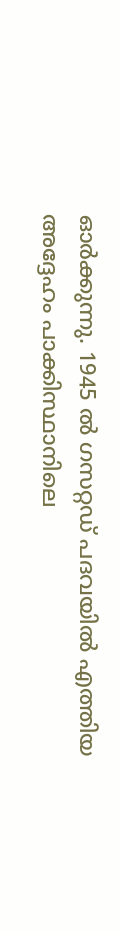ഓര്‍ക്കുന്നു. 1945 ല്‍ ഗസറ്റഡ്‌ പദവയില്‍ എത്തിയ അദ്ദേഹം പാക്കിസ്ഥാനിലെ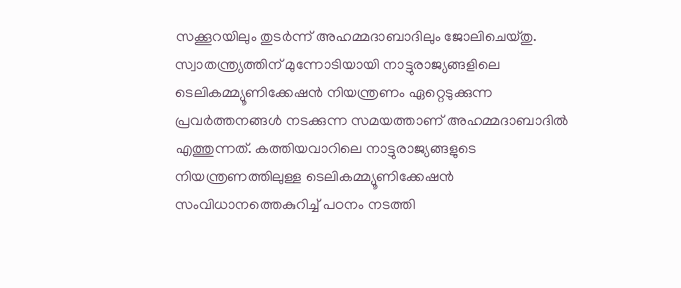സക്കൂറയിലും തുടര്‍ന്ന്‌ അഹമ്മദാബാദിലും ജോലിചെയ്തു. സ്വാതന്ത്ര്യത്തിന്‌ മുന്നോടിയായി നാട്ടുരാജ്യങ്ങളിലെ ടെലികമ്മ്യൂണിക്കേഷന്‍ നിയന്ത്രണം ഏറ്റെടുക്കുന്ന പ്രവര്‍ത്തനങ്ങള്‍ നടക്കുന്ന സമയത്താണ്‌ അഹമ്മദാബാദില്‍ എത്തുന്നത്‌. കത്തിയവാറിലെ നാട്ടുരാജ്യങ്ങളുടെ നിയന്ത്രണത്തിലുള്ള ടെലികമ്മ്യൂണിക്കേഷന്‍ സംവിധാനത്തെകുറിച്ച്‌ പഠനം നടത്തി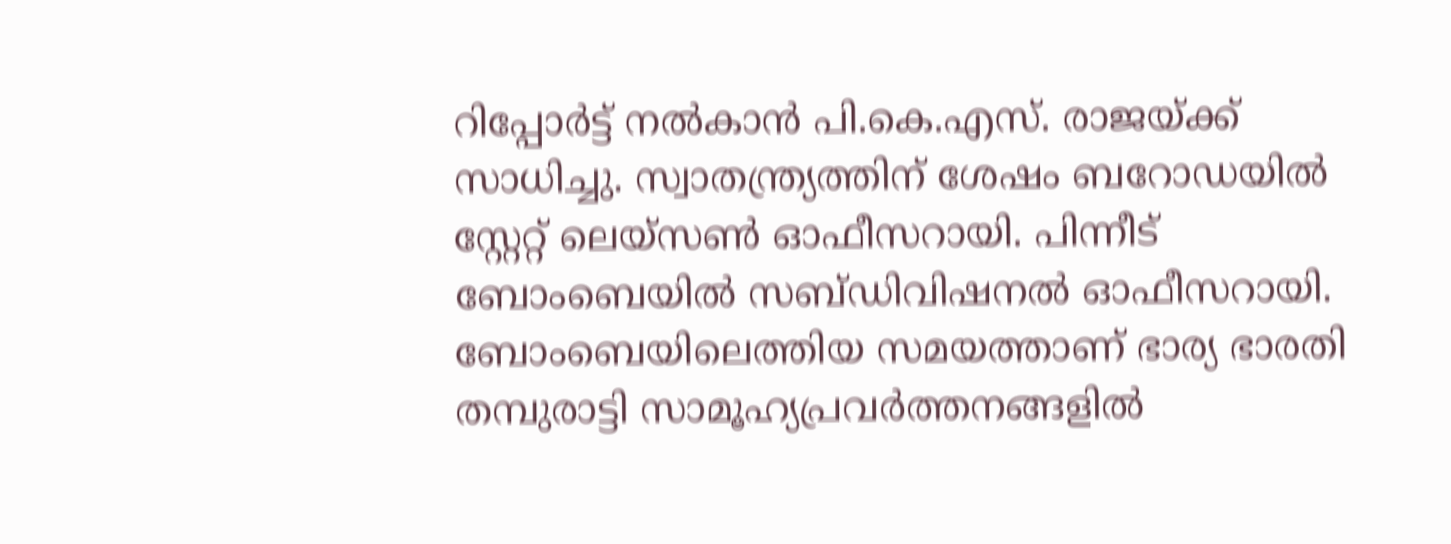റിപ്പോര്‍ട്ട്‌ നല്‍കാന്‍ പി.കെ.എസ്‌. രാജയ്‌ക്ക്‌ സാധിച്ചു. സ്വാതന്ത്ര്യത്തിന്‌ ശേഷം ബറോഡയില്‍ സ്റ്റേറ്റ്‌ ലെയ്സണ്‍ ഓഫീസറായി. പിന്നീട്‌ ബോംബെയില്‍ സബ്ഡിവിഷനല്‍ ഓഫീസറായി.
ബോംബെയിലെത്തിയ സമയത്താണ്‌ ഭാര്യ ഭാരതി തമ്പുരാട്ടി സാമൂഹ്യപ്രവര്‍ത്തനങ്ങളില്‍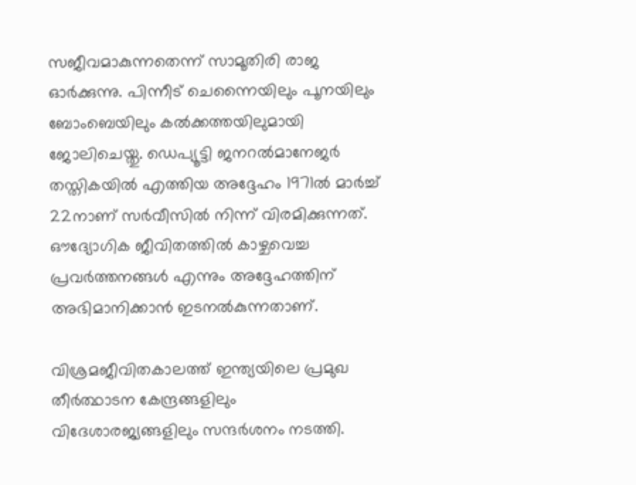സജീവമാകുന്നതെന്ന്‌ സാമൂതിരി രാജ ഓര്‍ക്കുന്നു. പിന്നീട്‌ ചെന്നൈയിലും പൂനയിലും ബോംബെയിലും കല്‍ക്കത്തയിലുമായി ജോലിചെയ്തു. ഡെപ്യൂട്ടി ജനറല്‍മാനേജര്‍ തസ്തികയില്‍ എത്തിയ അദ്ദേഹം 1971ല്‍ മാര്‍ച്ച്‌ 22നാണ്‌ സര്‍വീസില്‍ നിന്ന്‌ വിരമിക്കുന്നത്‌. ഔദ്യോഗിക ജീവിതത്തില്‍ കാഴ്ചവെച്ച പ്രവര്‍ത്തനങ്ങള്‍ എന്നും അദ്ദേഹത്തിന്‌ അഭിമാനിക്കാന്‍ ഇടനല്‍കുന്നതാണ്‌.

വിശ്രമജീവിതകാലത്ത്‌ ഇന്ത്യയിലെ പ്രമുഖ തീര്‍ത്ഥാടന കേന്ദ്രങ്ങളിലും വിദേശാരജ്യങ്ങളിലും സന്ദര്‍ശനം നടത്തി.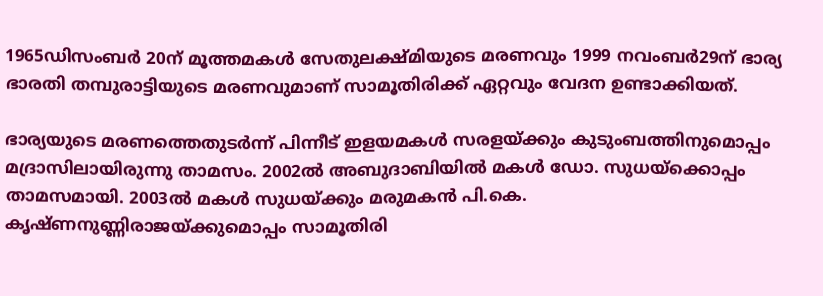1965ഡിസംബര്‍ 20ന്‌ മൂത്തമകള്‍ സേതുലക്ഷ്മിയുടെ മരണവും 1999 നവംബര്‍29ന്‌ ഭാര്യ ഭാരതി തമ്പുരാട്ടിയുടെ മരണവുമാണ്‌ സാമൂതിരിക്ക്‌ ഏറ്റവും വേദന ഉണ്ടാക്കിയത്‌.

ഭാര്യയുടെ മരണത്തെതുടര്‍ന്ന്‌ പിന്നീട്‌ ഇളയമകള്‍ സരളയ്‌ക്കും കുടുംബത്തിനുമൊപ്പം മദ്രാസിലായിരുന്നു താമസം. 2002ല്‍ അബുദാബിയില്‍ മകള്‍ ഡോ. സുധയ്‌ക്കൊപ്പം താമസമായി. 2003ല്‍ മകള്‍ സുധയ്‌ക്കും മരുമകന്‍ പി.കെ. കൃഷ്ണനുണ്ണിരാജയ്‌ക്കുമൊപ്പം സാമൂതിരി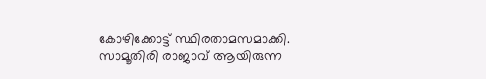കോഴിക്കോട്ട്‌ സ്ഥിരതാമസമാക്കി. സാമൂതിരി രാജാവ്‌ ആയിരുന്ന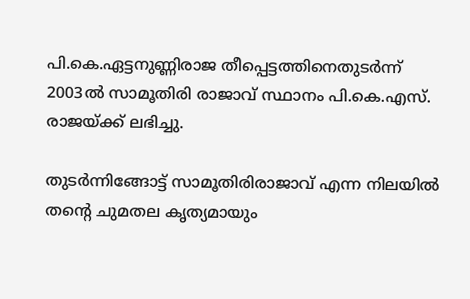പി.കെ.ഏട്ടനുണ്ണിരാജ തീപ്പെട്ടത്തിനെതുടര്‍ന്ന്‌ 2003ല്‍ സാമൂതിരി രാജാവ്‌ സ്ഥാനം പി.കെ.എസ്‌. രാജയ്‌ക്ക്‌ ലഭിച്ചു.

തുടര്‍ന്നിങ്ങോട്ട്‌ സാമൂതിരിരാജാവ്‌ എന്ന നിലയില്‍ തന്റെ ചുമതല കൃത്യമായും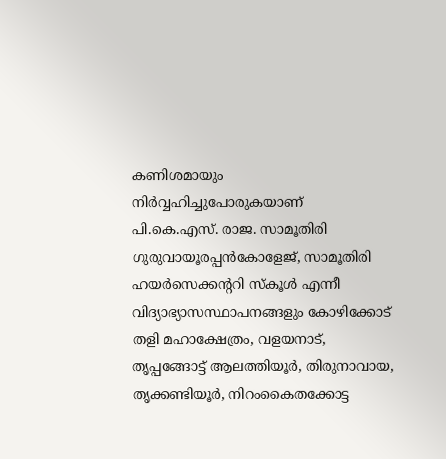കണിശമായും നിര്‍വ്വഹിച്ചുപോരുകയാണ്‌ പി.കെ.എസ്‌. രാജ. സാമൂതിരി ഗുരുവായൂരപ്പന്‍കോളേജ്‌, സാമൂതിരി ഹയര്‍സെക്കന്ററി സ്കൂള്‍ എന്നീ വിദ്യാഭ്യാസസ്ഥാപനങ്ങളും കോഴിക്കോട്‌ തളി മഹാക്ഷേത്രം, വളയനാട്‌, തൃപ്പങ്ങോട്ട്‌ ആലത്തിയൂര്‍, തിരുനാവായ, തൃക്കണ്ടിയൂര്‍, നിറംകൈതക്കോട്ട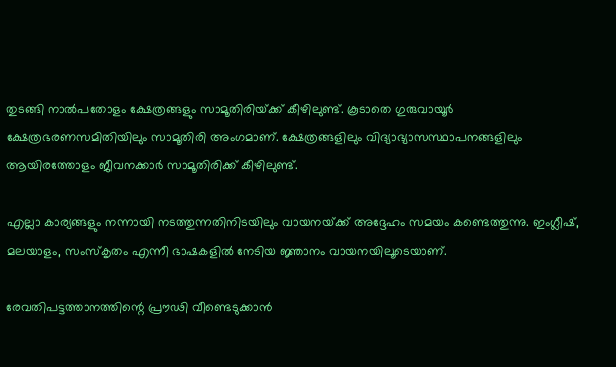തുടങ്ങി നാല്‍പതോളം ക്ഷേത്രങ്ങളും സാമൂതിരിയ്‌ക്ക്‌ കീഴിലുണ്ട്‌. കൂടാതെ ഗുരുവായൂര്‍ ക്ഷേത്രഭരണസമിതിയിലും സാമൂതിരി അംഗമാണ്‌. ക്ഷേത്രങ്ങളിലും വിദ്യാഭ്യാസസ്ഥാപനങ്ങളിലും ആയിരത്തോളം ജീവനക്കാര്‍ സാമൂതിരിക്ക്‌ കീഴിലുണ്ട്‌.

എല്ലാ കാര്യങ്ങളും നന്നായി നടത്തുന്നതിനിടയിലും വായനയ്‌ക്ക്‌ അദ്ദേഹം സമയം കണ്ടെത്തുന്നു. ഇംഗ്ലീഷ്‌, മലയാളം, സംസ്കൃതം എന്നീ ഭാഷകളില്‍ നേടിയ ജ്ഞാനം വായനയിലൂടെയാണ്‌.

രേവതിപട്ടത്താനത്തിന്റെ പ്രൗഢി വീണ്ടെടുക്കാന്‍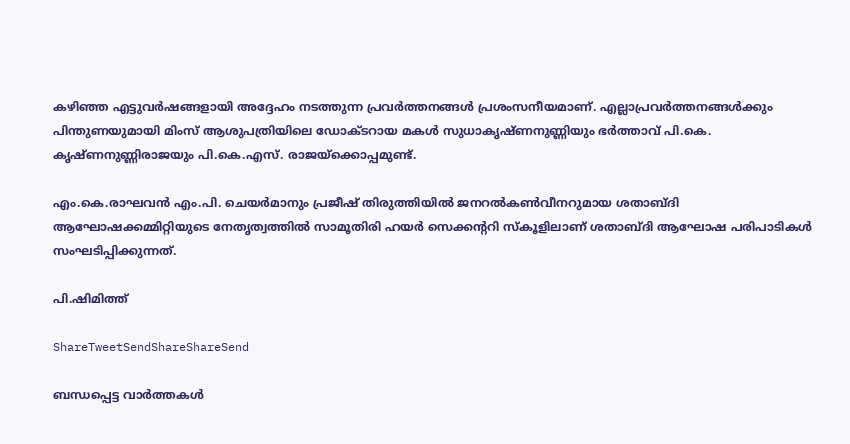കഴിഞ്ഞ എട്ടുവര്‍ഷങ്ങളായി അദ്ദേഹം നടത്തുന്ന പ്രവര്‍ത്തനങ്ങള്‍ പ്രശംസനീയമാണ്‌. എല്ലാപ്രവര്‍ത്തനങ്ങള്‍ക്കും പിന്തുണയുമായി മിംസ്‌ ആശുപത്രിയിലെ ഡോക്ടറായ മകള്‍ സുധാകൃഷ്ണനുണ്ണിയും ഭര്‍ത്താവ്‌ പി.കെ. കൃഷ്ണനുണ്ണിരാജയും പി.കെ.എസ്‌. രാജയ്‌ക്കൊപ്പമുണ്ട്‌.

എം.കെ.രാഘവന്‍ എം.പി. ചെയര്‍മാനും പ്രജീഷ്‌ തിരുത്തിയില്‍ ജനറല്‍കണ്‍വീനറുമായ ശതാബ്ദി ആഘോഷക്കമ്മിറ്റിയുടെ നേതൃത്വത്തില്‍ സാമൂതിരി ഹയര്‍ സെക്കന്ററി സ്കൂളിലാണ്‌ ശതാബ്ദി ആഘോഷ പരിപാടികള്‍ സംഘടിപ്പിക്കുന്നത്‌.

പി.ഷിമിത്ത്‌

ShareTweetSendShareShareSend

ബന്ധപ്പെട്ട വാര്‍ത്തകള്‍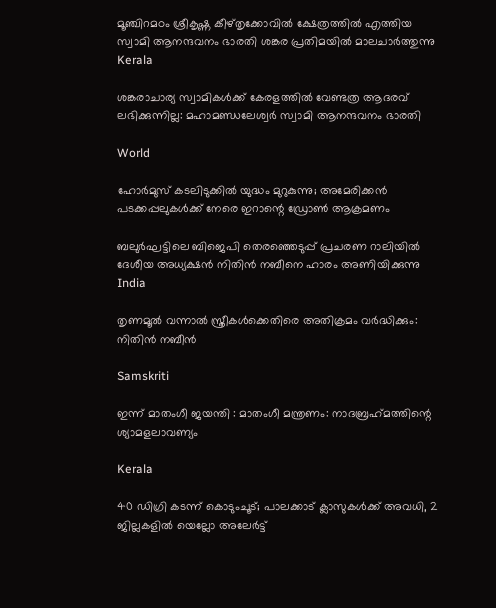മൂഞ്ചിറമഠം ശ്രീകൃഷ്ണ കീഴ്തൃക്കോവില്‍ ക്ഷേത്രത്തില്‍ എത്തിയ സ്വാമി ആനന്ദവനം ഭാരതി ശങ്കര പ്രതിമയില്‍ മാലചാര്‍ത്തുന്നു
Kerala

ശങ്കരാചാര്യ സ്വാമികള്‍ക്ക് കേരളത്തില്‍ വേണ്ടത്ര ആദരവ് ലഭിക്കുന്നില്ല: മഹാമണ്ഡലേശ്വര്‍ സ്വാമി ആനന്ദവനം ഭാരതി

World

ഹോർമുസ് കടലിടുക്കിൽ യുദ്ധം മുറുകുന്നു; അമേരിക്കൻ പടക്കപ്പലുകൾക്ക് നേരെ ഇറാന്റെ ഡ്രോൺ ആക്രമണം

ബലുര്‍ഘട്ടിലെ ബിജെപി തെരഞ്ഞെടുപ്പ് പ്രചരണ റാലിയില്‍ ദേശീയ അധ്യക്ഷന്‍ നിതിന്‍ നബീനെ ഹാരം അണിയിക്കുന്നു
India

തൃണമൂല്‍ വന്നാല്‍ സ്ത്രീകള്‍ക്കെതിരെ അതിക്രമം വര്‍ദ്ധിക്കും: നിതിന്‍ നബീന്‍

Samskriti

ഇന്ന്‌ മാതംഗീ ജയന്തി : മാതംഗീ മന്ത്രണം: നാദബ്രഹ്‌മത്തിന്റെ ശ്യാമളലാവണ്യം

Kerala

40 ഡിഗ്രി കടന്ന് കൊടുംചൂട്; പാലക്കാട് ക്ലാസുകൾക്ക് അവധി, 2 ജില്ലകളിൽ യെല്ലോ അലേർട്ട്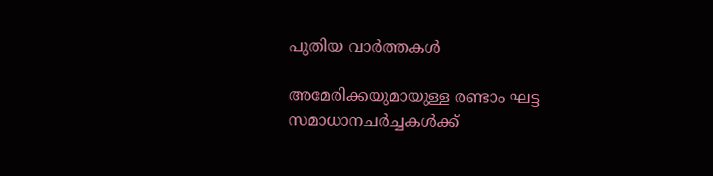പുതിയ വാര്‍ത്തകള്‍

അമേരിക്കയുമായുള്ള രണ്ടാം ഘട്ട സമാധാനചർച്ചകൾക്ക്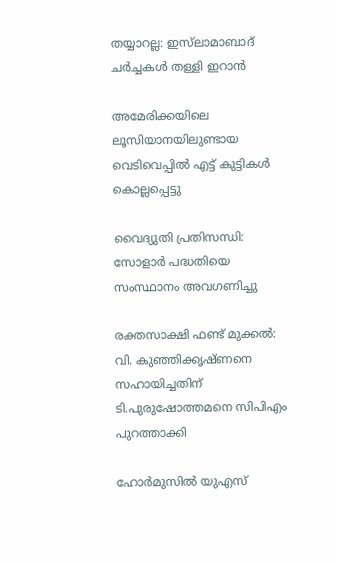തയ്യാറല്ല: ഇസ്‌ലാമാബാദ് ചർച്ചകൾ തള്ളി ഇറാൻ

അമേരിക്കയിലെ ലൂസിയാനയിലുണ്ടായ വെടിവെപ്പില്‍ എട്ട് കുട്ടികള്‍ കൊല്ലപ്പെട്ടു

വൈദ്യുതി പ്രതിസന്ധി: സോളാര്‍ പദ്ധതിയെ സംസ്ഥാനം അവഗണിച്ചു

രക്തസാക്ഷി ഫണ്ട് മുക്കൽ: വി. കുഞ്ഞിക്കൃഷ്ണനെ സഹായിച്ചതിന് ടി.പുരുഷോത്തമനെ സിപിഎം പുറത്താക്കി

ഹോർമുസിൽ യുഎസ്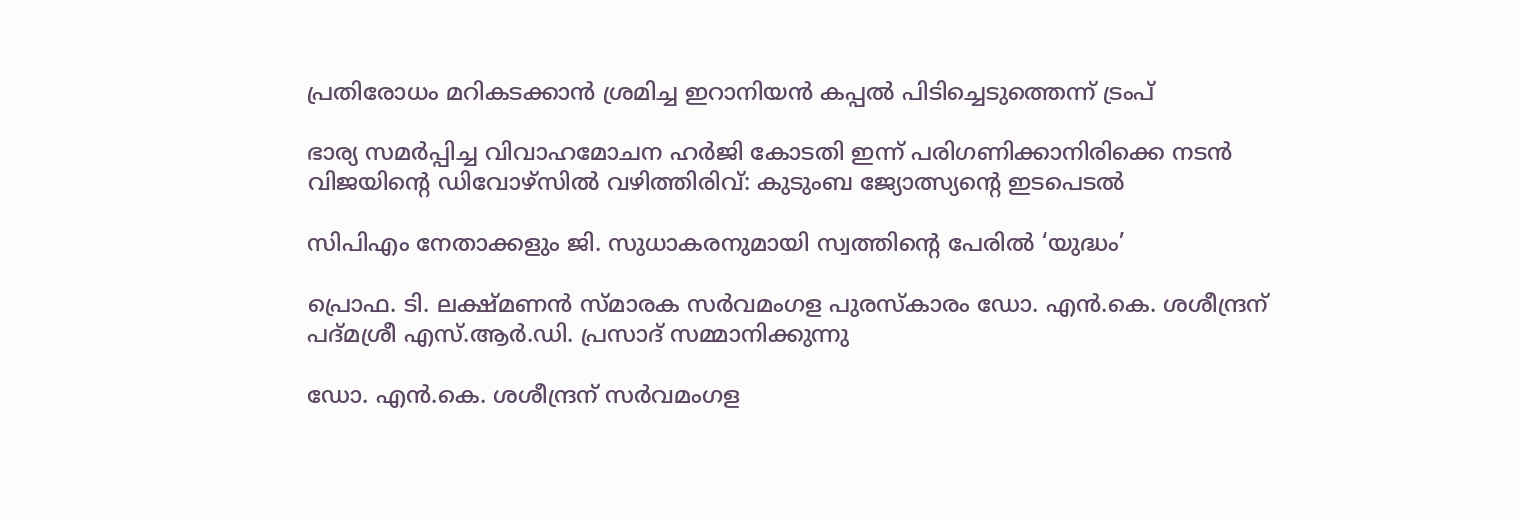പ്രതിരോധം മറികടക്കാൻ ശ്രമിച്ച ഇറാനിയൻ കപ്പൽ പിടിച്ചെടുത്തെന്ന് ട്രംപ്

ഭാര്യ സമർപ്പിച്ച വിവാഹമോചന ഹർജി കോടതി ഇന്ന് പരിഗണിക്കാനിരിക്കെ നടൻ വിജയിന്റെ ഡിവോഴ്സിൽ വഴിത്തിരിവ്: കുടുംബ ജ്യോത്സ്യന്റെ ഇടപെടൽ

സിപിഎം നേതാക്കളും ജി. സുധാകരനുമായി സ്വത്തിന്റെ പേരില്‍ ‘യുദ്ധം’

പ്രൊഫ. ടി. ലക്ഷ്മണന്‍ സ്മാരക സര്‍വമംഗള പുരസ്‌കാരം ഡോ. എന്‍.കെ. ശശീന്ദ്രന് പദ്മശ്രീ എസ്.ആര്‍.ഡി. പ്രസാദ് സമ്മാനിക്കുന്നു

ഡോ. എന്‍.കെ. ശശീന്ദ്രന് സര്‍വമംഗള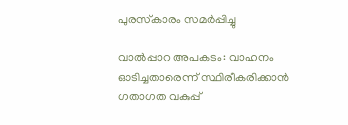പുരസ്‌കാരം സമര്‍പ്പിച്ചു

വാല്‍പ്പാറ അപകടം: വാഹനം ഓടിച്ചതാരെന്ന് സ്ഥിരീകരിക്കാന്‍ ഗതാഗത വകുപ്പ്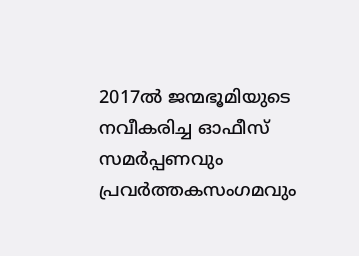2017ല്‍ ജന്മഭൂമിയുടെ നവീകരിച്ച ഓഫീസ് സമര്‍പ്പണവും പ്രവര്‍ത്തകസംഗമവും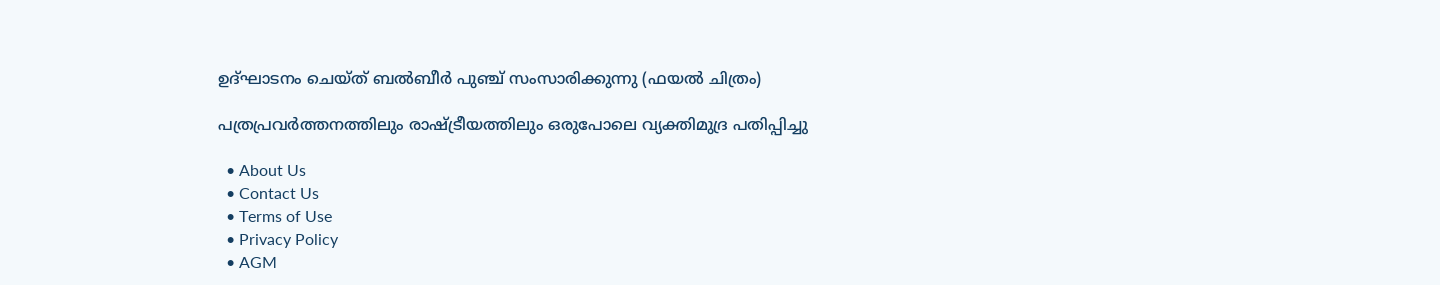ഉദ്ഘാടനം ചെയ്ത് ബല്‍ബീര്‍ പുഞ്ച് സംസാരിക്കുന്നു (ഫയല്‍ ചിത്രം)

പത്രപ്രവര്‍ത്തനത്തിലും രാഷ്‌ട്രീയത്തിലും ഒരുപോലെ വ്യക്തിമുദ്ര പതിപ്പിച്ചു

  • About Us
  • Contact Us
  • Terms of Use
  • Privacy Policy
  • AGM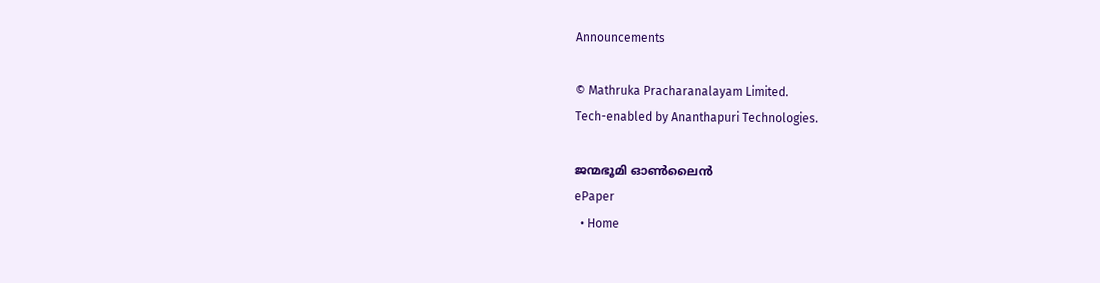Announcements

© Mathruka Pracharanalayam Limited.
Tech-enabled by Ananthapuri Technologies.

ജന്മഭൂമി ഓണ്‍ലൈന്‍
ePaper
  • Home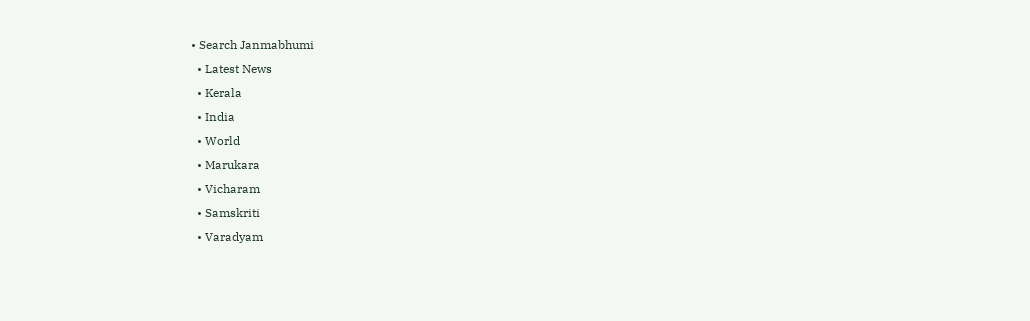• Search Janmabhumi
  • Latest News
  • Kerala
  • India
  • World
  • Marukara
  • Vicharam
  • Samskriti
  • Varadyam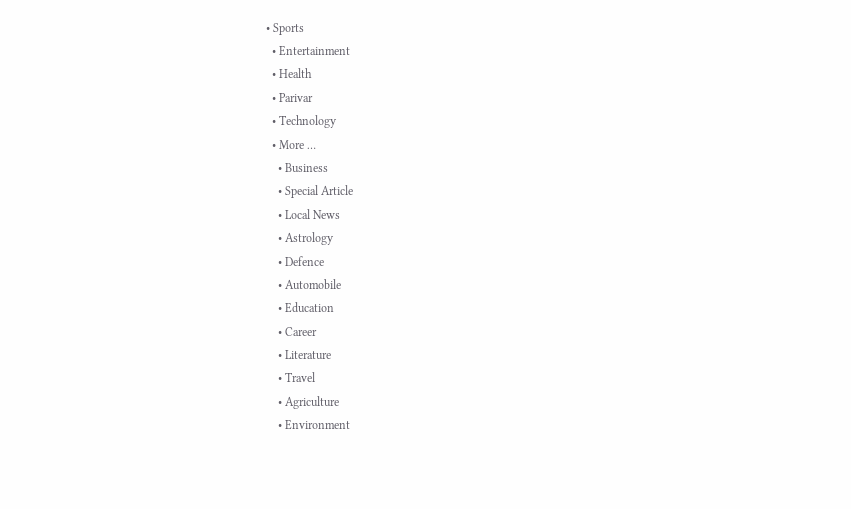• Sports
  • Entertainment
  • Health
  • Parivar
  • Technology
  • More …
    • Business
    • Special Article
    • Local News
    • Astrology
    • Defence
    • Automobile
    • Education
    • Career
    • Literature
    • Travel
    • Agriculture
    • Environment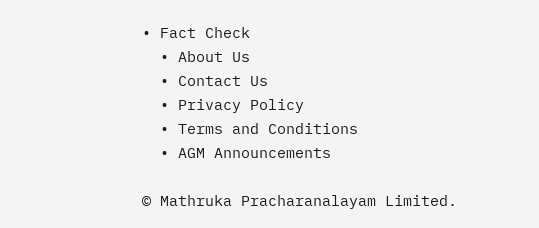• Fact Check
  • About Us
  • Contact Us
  • Privacy Policy
  • Terms and Conditions
  • AGM Announcements

© Mathruka Pracharanalayam Limited.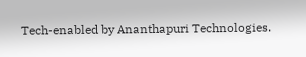Tech-enabled by Ananthapuri Technologies.